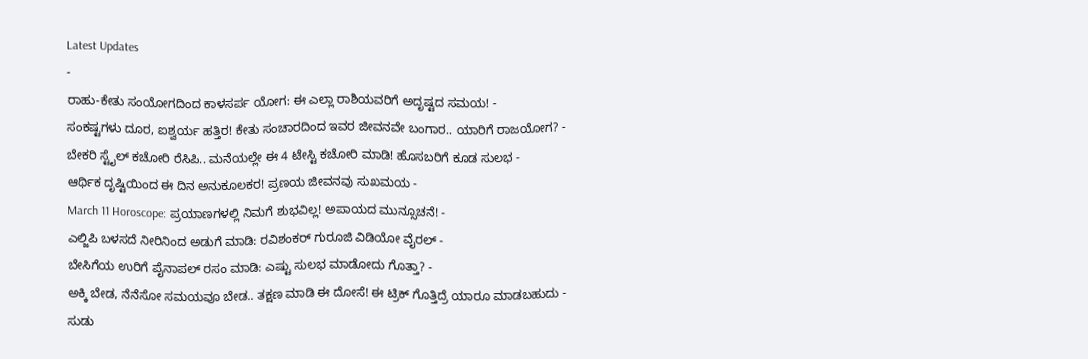Latest Updates
-
ರಾಹು-ಕೇತು ಸಂಯೋಗದಿಂದ ಕಾಳಸರ್ಪ ಯೋಗ: ಈ ಎಲ್ಲಾ ರಾಶಿಯವರಿಗೆ ಅದೃಷ್ಟದ ಸಮಯ! -
ಸಂಕಷ್ಟಗಳು ದೂರ, ಐಶ್ವರ್ಯ ಹತ್ತಿರ! ಕೇತು ಸಂಚಾರದಿಂದ ಇವರ ಜೀವನವೇ ಬಂಗಾರ.. ಯಾರಿಗೆ ರಾಜಯೋಗ? -
ಬೇಕರಿ ಸ್ಟೈಲ್ ಕಚೋರಿ ರೆಸಿಪಿ.. ಮನೆಯಲ್ಲೇ ಈ 4 ಟೇಸ್ಟಿ ಕಚೋರಿ ಮಾಡಿ! ಹೊಸಬರಿಗೆ ಕೂಡ ಸುಲಭ -
ಆರ್ಥಿಕ ದೃಷ್ಟಿಯಿಂದ ಈ ದಿನ ಅನುಕೂಲಕರ! ಪ್ರಣಯ ಜೀವನವು ಸುಖಮಯ -
March 11 Horoscope: ಪ್ರಯಾಣಗಳಲ್ಲಿ ನಿಮಗೆ ಶುಭವಿಲ್ಲ! ಅಪಾಯದ ಮುನ್ಸೂಚನೆ! -
ಎಲ್ಜಿಪಿ ಬಳಸದೆ ನೀರಿನಿಂದ ಅಡುಗೆ ಮಾಡಿ: ರವಿಶಂಕರ್ ಗುರೂಜಿ ವಿಡಿಯೋ ವೈರಲ್ -
ಬೇಸಿಗೆಯ ಉರಿಗೆ ಪೈನಾಪಲ್ ರಸಂ ಮಾಡಿ: ಎಷ್ಟು ಸುಲಭ ಮಾಡೋದು ಗೊತ್ತಾ? -
ಅಕ್ಕಿ ಬೇಡ, ನೆನೆಸೋ ಸಮಯವೂ ಬೇಡ.. ತಕ್ಷಣ ಮಾಡಿ ಈ ದೋಸೆ! ಈ ಟ್ರಿಕ್ ಗೊತ್ತಿದ್ರೆ ಯಾರೂ ಮಾಡಬಹುದು -
ಸುಡು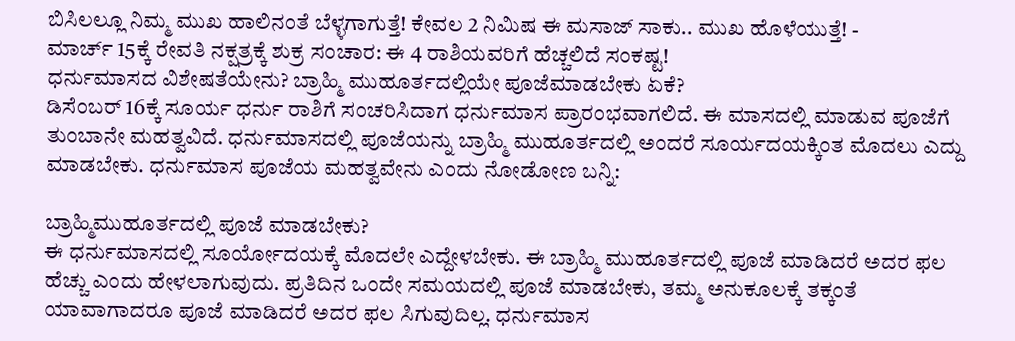ಬಿಸಿಲಲ್ಲೂ ನಿಮ್ಮ ಮುಖ ಹಾಲಿನಂತೆ ಬೆಳ್ಳಗಾಗುತ್ತೆ! ಕೇವಲ 2 ನಿಮಿಷ ಈ ಮಸಾಜ್ ಸಾಕು.. ಮುಖ ಹೊಳೆಯುತ್ತೆ! -
ಮಾರ್ಚ್ 15ಕ್ಕೆ ರೇವತಿ ನಕ್ಷತ್ರಕ್ಕೆ ಶುಕ್ರ ಸಂಚಾರ: ಈ 4 ರಾಶಿಯವರಿಗೆ ಹೆಚ್ಚಲಿದೆ ಸಂಕಷ್ಟ!
ಧರ್ನುಮಾಸದ ವಿಶೇಷತೆಯೇನು? ಬ್ರಾಹ್ಮಿ ಮುಹೂರ್ತದಲ್ಲಿಯೇ ಪೂಜೆಮಾಡಬೇಕು ಏಕೆ?
ಡಿಸೆಂಬರ್ 16ಕ್ಕೆ ಸೂರ್ಯ ಧರ್ನು ರಾಶಿಗೆ ಸಂಚರಿಸಿದಾಗ ಧರ್ನುಮಾಸ ಪ್ರಾರಂಭವಾಗಲಿದೆ. ಈ ಮಾಸದಲ್ಲಿ ಮಾಡುವ ಪೂಜೆಗೆ ತುಂಬಾನೇ ಮಹತ್ವವಿದೆ. ಧರ್ನುಮಾಸದಲ್ಲಿ ಪೂಜೆಯನ್ನು ಬ್ರಾಹ್ಮಿ ಮುಹೂರ್ತದಲ್ಲಿ ಅಂದರೆ ಸೂರ್ಯದಯಕ್ಕಿಂತ ಮೊದಲು ಎದ್ದು ಮಾಡಬೇಕು. ಧರ್ನುಮಾಸ ಪೂಜೆಯ ಮಹತ್ವವೇನು ಎಂದು ನೋಡೋಣ ಬನ್ನಿ:

ಬ್ರಾಹ್ಮಿಮುಹೂರ್ತದಲ್ಲಿ ಪೂಜೆ ಮಾಡಬೇಕು?
ಈ ಧರ್ನುಮಾಸದಲ್ಲಿ ಸೂರ್ಯೋದಯಕ್ಕೆ ಮೊದಲೇ ಎದ್ದೇಳಬೇಕು. ಈ ಬ್ರಾಹ್ಮಿ ಮುಹೂರ್ತದಲ್ಲಿ ಪೂಜೆ ಮಾಡಿದರೆ ಅದರ ಫಲ ಹೆಚ್ಚು ಎಂದು ಹೇಳಲಾಗುವುದು. ಪ್ರತಿದಿನ ಒಂದೇ ಸಮಯದಲ್ಲಿ ಪೂಜೆ ಮಾಡಬೇಕು, ತಮ್ಮ ಅನುಕೂಲಕ್ಕೆ ತಕ್ಕಂತೆ ಯಾವಾಗಾದರೂ ಪೂಜೆ ಮಾಡಿದರೆ ಅದರ ಫಲ ಸಿಗುವುದಿಲ್ಲ. ಧರ್ನುಮಾಸ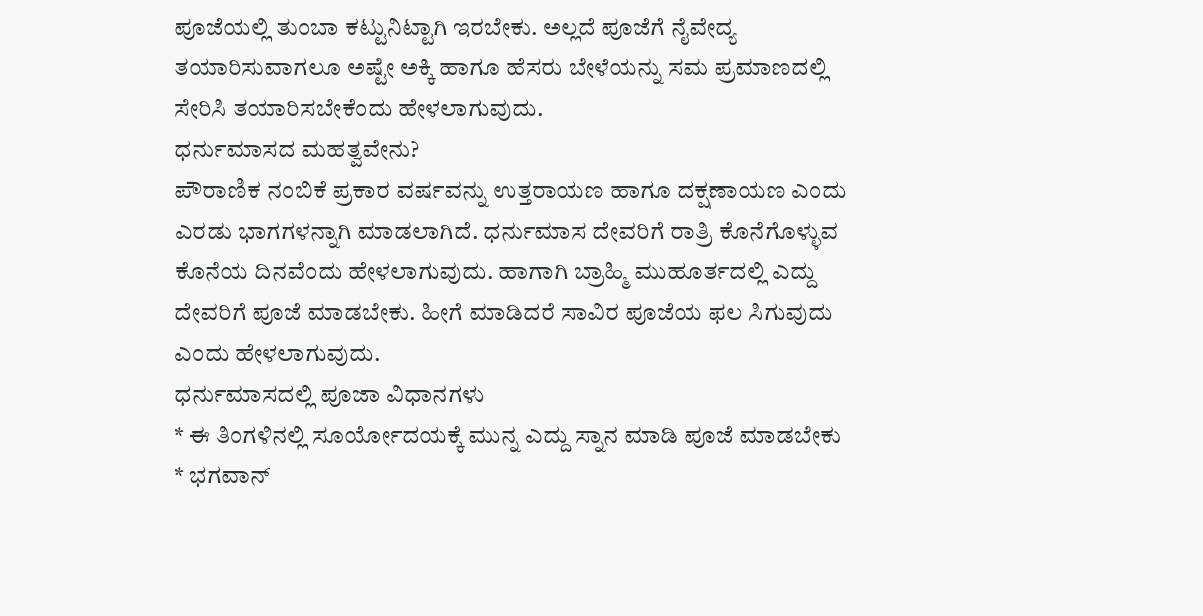ಪೂಜೆಯಲ್ಲಿ ತುಂಬಾ ಕಟ್ಟುನಿಟ್ಟಾಗಿ ಇರಬೇಕು. ಅಲ್ಲದೆ ಪೂಜೆಗೆ ನೈವೇದ್ಯ ತಯಾರಿಸುವಾಗಲೂ ಅಷ್ಟೇ ಅಕ್ಕಿ ಹಾಗೂ ಹೆಸರು ಬೇಳೆಯನ್ನು ಸಮ ಪ್ರಮಾಣದಲ್ಲಿ ಸೇರಿಸಿ ತಯಾರಿಸಬೇಕೆಂದು ಹೇಳಲಾಗುವುದು.
ಧರ್ನುಮಾಸದ ಮಹತ್ವವೇನು?
ಪೌರಾಣಿಕ ನಂಬಿಕೆ ಪ್ರಕಾರ ವರ್ಷವನ್ನು ಉತ್ತರಾಯಣ ಹಾಗೂ ದಕ್ಷಣಾಯಣ ಎಂದು ಎರಡು ಭಾಗಗಳನ್ನಾಗಿ ಮಾಡಲಾಗಿದೆ. ಧರ್ನುಮಾಸ ದೇವರಿಗೆ ರಾತ್ರಿ ಕೊನೆಗೊಳ್ಳುವ ಕೊನೆಯ ದಿನವೆಂದು ಹೇಳಲಾಗುವುದು. ಹಾಗಾಗಿ ಬ್ರಾಹ್ಮಿ ಮುಹೂರ್ತದಲ್ಲಿ ಎದ್ದು ದೇವರಿಗೆ ಪೂಜೆ ಮಾಡಬೇಕು. ಹೀಗೆ ಮಾಡಿದರೆ ಸಾವಿರ ಪೂಜೆಯ ಫಲ ಸಿಗುವುದು ಎಂದು ಹೇಳಲಾಗುವುದು.
ಧರ್ನುಮಾಸದಲ್ಲಿ ಪೂಜಾ ವಿಧಾನಗಳು
* ಈ ತಿಂಗಳಿನಲ್ಲಿ ಸೂರ್ಯೋದಯಕ್ಕೆ ಮುನ್ನ ಎದ್ದು ಸ್ನಾನ ಮಾಡಿ ಪೂಜೆ ಮಾಡಬೇಕು
* ಭಗವಾನ್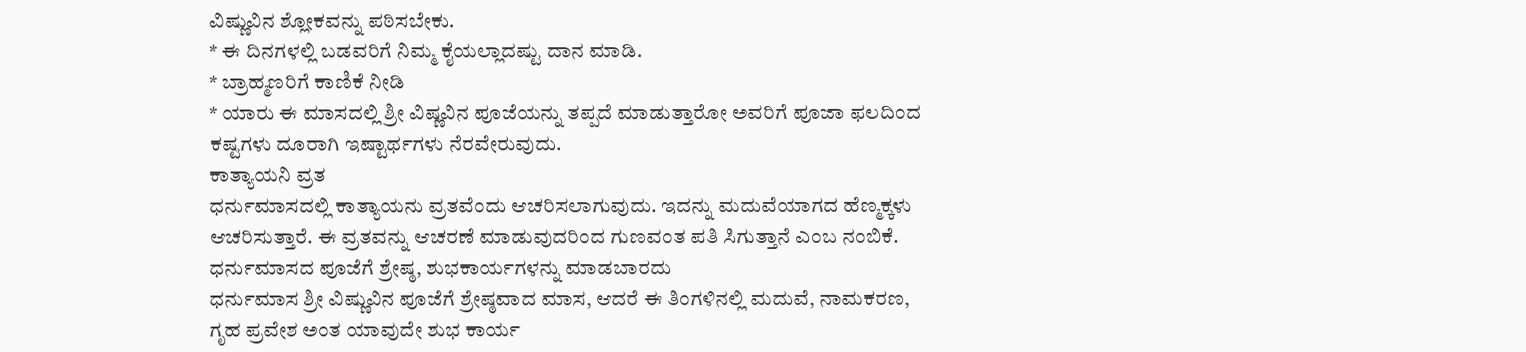ವಿಷ್ಣುವಿನ ಶ್ಲೋಕವನ್ನು ಪಠಿಸಬೇಕು.
* ಈ ದಿನಗಳಲ್ಲಿ ಬಡವರಿಗೆ ನಿಮ್ಮ ಕೈಯಲ್ಲಾದಷ್ಟು ದಾನ ಮಾಡಿ.
* ಬ್ರಾಹ್ಮಣರಿಗೆ ಕಾಣಿಕೆ ನೀಡಿ
* ಯಾರು ಈ ಮಾಸದಲ್ಲಿ ಶ್ರೀ ವಿಷ್ಣವಿನ ಪೂಜೆಯನ್ನು ತಪ್ಪದೆ ಮಾಡುತ್ತಾರೋ ಅವರಿಗೆ ಪೂಜಾ ಫಲದಿಂದ ಕಷ್ಟಗಳು ದೂರಾಗಿ ಇಷ್ಟಾರ್ಥಗಳು ನೆರವೇರುವುದು.
ಕಾತ್ಯಾಯನಿ ವ್ರತ
ಧರ್ನುಮಾಸದಲ್ಲಿ ಕಾತ್ಯಾಯನು ವ್ರತವೆಂದು ಆಚರಿಸಲಾಗುವುದು. ಇದನ್ನು ಮದುವೆಯಾಗದ ಹೆಣ್ಮಕ್ಕಳು ಆಚರಿಸುತ್ತಾರೆ. ಈ ವ್ರತವನ್ನು ಆಚರಣೆ ಮಾಡುವುದರಿಂದ ಗುಣವಂತ ಪತಿ ಸಿಗುತ್ತಾನೆ ಎಂಬ ನಂಬಿಕೆ.
ಧರ್ನುಮಾಸದ ಪೂಜೆಗೆ ಶ್ರೇಷ್ಠ, ಶುಭಕಾರ್ಯಗಳನ್ನು ಮಾಡಬಾರದು
ಧರ್ನುಮಾಸ ಶ್ರೀ ವಿಷ್ಣುವಿನ ಪೂಜೆಗೆ ಶ್ರೇಷ್ಠವಾದ ಮಾಸ, ಆದರೆ ಈ ತಿಂಗಳಿನಲ್ಲಿ ಮದುವೆ, ನಾಮಕರಣ, ಗೃಹ ಪ್ರವೇಶ ಅಂತ ಯಾವುದೇ ಶುಭ ಕಾರ್ಯ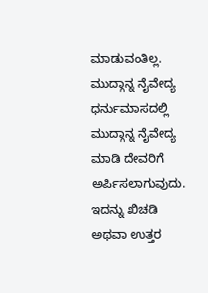ಮಾಡುವಂತಿಲ್ಲ.
ಮುದ್ಗಾನ್ನ ನೈವೇದ್ಯ
ಧರ್ನುಮಾಸದಲ್ಲಿ ಮುದ್ಗಾನ್ನ ನೈವೇದ್ಯ ಮಾಡಿ ದೇವರಿಗೆ ಅರ್ಪಿಸಲಾಗುವುದು. ಇದನ್ನು ಖಿಚಡಿ ಅಥವಾ ಉತ್ತರ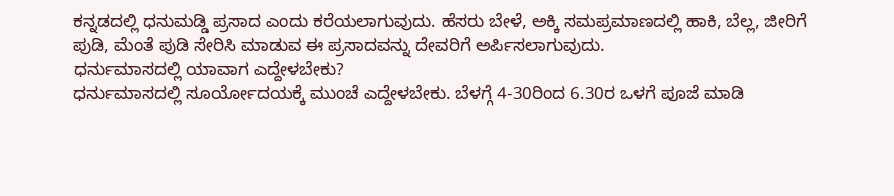ಕನ್ನಡದಲ್ಲಿ ಧನುಮಡ್ಡಿ ಪ್ರಸಾದ ಎಂದು ಕರೆಯಲಾಗುವುದು. ಹೆಸರು ಬೇಳೆ, ಅಕ್ಕಿ ಸಮಪ್ರಮಾಣದಲ್ಲಿ ಹಾಕಿ, ಬೆಲ್ಲ, ಜೀರಿಗೆ ಪುಡಿ, ಮೆಂತೆ ಪುಡಿ ಸೇರಿಸಿ ಮಾಡುವ ಈ ಪ್ರಸಾದವನ್ನು ದೇವರಿಗೆ ಅರ್ಪಿಸಲಾಗುವುದು.
ಧರ್ನುಮಾಸದಲ್ಲಿ ಯಾವಾಗ ಎದ್ದೇಳಬೇಕು?
ಧರ್ನುಮಾಸದಲ್ಲಿ ಸೂರ್ಯೋದಯಕ್ಕೆ ಮುಂಚೆ ಎದ್ದೇಳಬೇಕು. ಬೆಳಗ್ಗೆ 4-30ರಿಂದ 6.30ರ ಒಳಗೆ ಪೂಜೆ ಮಾಡಿ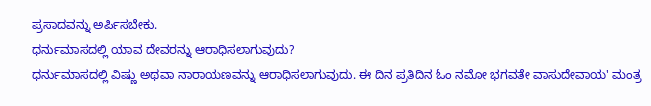ಪ್ರಸಾದವನ್ನು ಅರ್ಪಿಸಬೇಕು.
ಧರ್ನುಮಾಸದಲ್ಲಿ ಯಾವ ದೇವರನ್ನು ಆರಾಧಿಸಲಾಗುವುದು?
ಧರ್ನುಮಾಸದಲ್ಲಿ ವಿಷ್ಣು ಅಥವಾ ನಾರಾಯಣವನ್ನು ಆರಾಧಿಸಲಾಗುವುದು. ಈ ದಿನ ಪ್ರತಿದಿನ ಓಂ ನಮೋ ಭಗವತೇ ವಾಸುದೇವಾಯ' ಮಂತ್ರ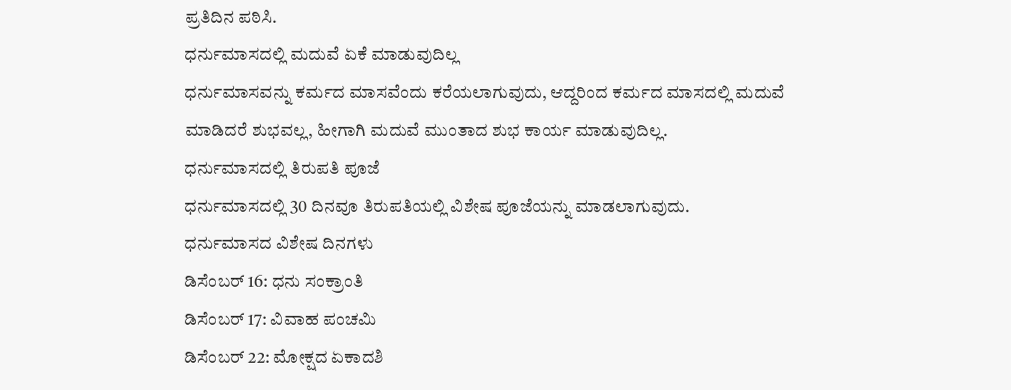ಪ್ರತಿದಿನ ಪಠಿಸಿ.
ಧರ್ನುಮಾಸದಲ್ಲಿ ಮದುವೆ ಏಕೆ ಮಾಡುವುದಿಲ್ಲ
ಧರ್ನುಮಾಸವನ್ನು ಕರ್ಮದ ಮಾಸವೆಂದು ಕರೆಯಲಾಗುವುದು, ಆದ್ದರಿಂದ ಕರ್ಮದ ಮಾಸದಲ್ಲಿ ಮದುವೆ ಮಾಡಿದರೆ ಶುಭವಲ್ಲ, ಹೀಗಾಗಿ ಮದುವೆ ಮುಂತಾದ ಶುಭ ಕಾರ್ಯ ಮಾಡುವುದಿಲ್ಲ.
ಧರ್ನುಮಾಸದಲ್ಲಿ ತಿರುಪತಿ ಪೂಜೆ
ಧರ್ನುಮಾಸದಲ್ಲಿ 30 ದಿನವೂ ತಿರುಪತಿಯಲ್ಲಿ ವಿಶೇಷ ಪೂಜೆಯನ್ನು ಮಾಡಲಾಗುವುದು.
ಧರ್ನುಮಾಸದ ವಿಶೇಷ ದಿನಗಳು
ಡಿಸೆಂಬರ್ 16: ಧನು ಸಂಕ್ರಾಂತಿ
ಡಿಸೆಂಬರ್ 17: ವಿವಾಹ ಪಂಚಮಿ
ಡಿಸೆಂಬರ್ 22: ಮೋಕ್ಷದ ಏಕಾದಶಿ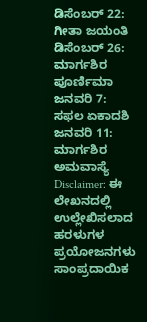ಡಿಸೆಂಬರ್ 22: ಗೀತಾ ಜಯಂತಿ
ಡಿಸೆಂಬರ್ 26: ಮಾರ್ಗಶಿರ ಪೂರ್ಣಿಮಾ
ಜನವರಿ 7: ಸಫಲ ಏಕಾದಶಿ
ಜನವರಿ 11: ಮಾರ್ಗಶಿರ ಅಮವಾಸ್ಯೆ
Disclaimer: ಈ ಲೇಖನದಲ್ಲಿ ಉಲ್ಲೇಖಿಸಲಾದ ಹರಳುಗಳ ಪ್ರಯೋಜನಗಳು ಸಾಂಪ್ರದಾಯಿಕ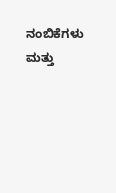ನಂಬಿಕೆಗಳು ಮತ್ತು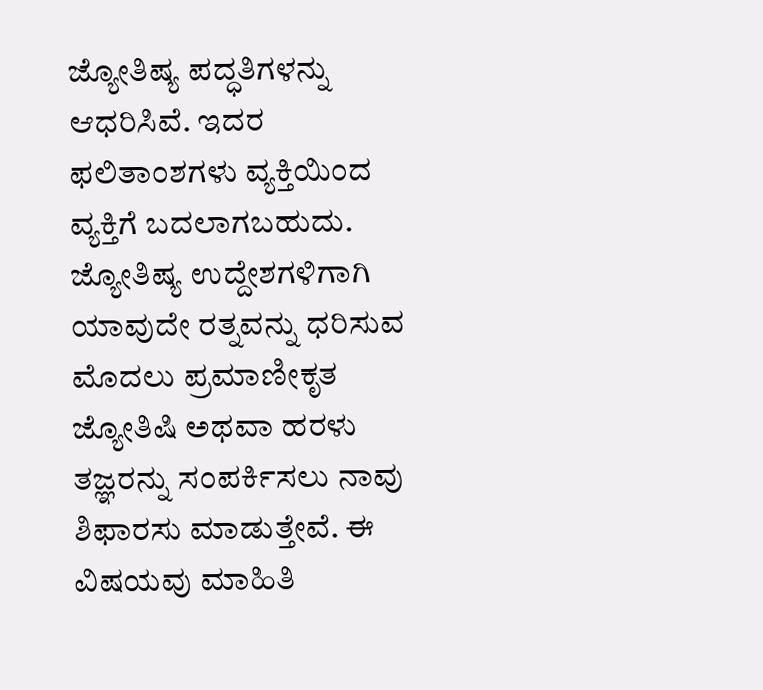ಜ್ಯೋತಿಷ್ಯ ಪದ್ಧತಿಗಳನ್ನು ಆಧರಿಸಿವೆ. ಇದರ ಫಲಿತಾಂಶಗಳು ವ್ಯಕ್ತಿಯಿಂದ ವ್ಯಕ್ತಿಗೆ ಬದಲಾಗಬಹುದು. ಜ್ಯೋತಿಷ್ಯ ಉದ್ದೇಶಗಳಿಗಾಗಿ ಯಾವುದೇ ರತ್ನವನ್ನು ಧರಿಸುವ ಮೊದಲು ಪ್ರಮಾಣೀಕೃತ ಜ್ಯೋತಿಷಿ ಅಥವಾ ಹರಳು ತಜ್ಞರನ್ನು ಸಂಪರ್ಕಿಸಲು ನಾವು ಶಿಫಾರಸು ಮಾಡುತ್ತೇವೆ. ಈ ವಿಷಯವು ಮಾಹಿತಿ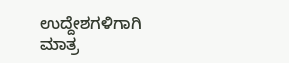ಉದ್ದೇಶಗಳಿಗಾಗಿ ಮಾತ್ರ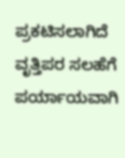ಪ್ರಕಟಿಸಲಾಗಿದೆ ವೃತ್ತಿಪರ ಸಲಹೆಗೆ ಪರ್ಯಾಯವಾಗಿ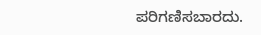ಪರಿಗಣಿಸಬಾರದು.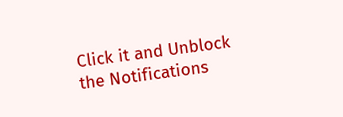Click it and Unblock the Notifications